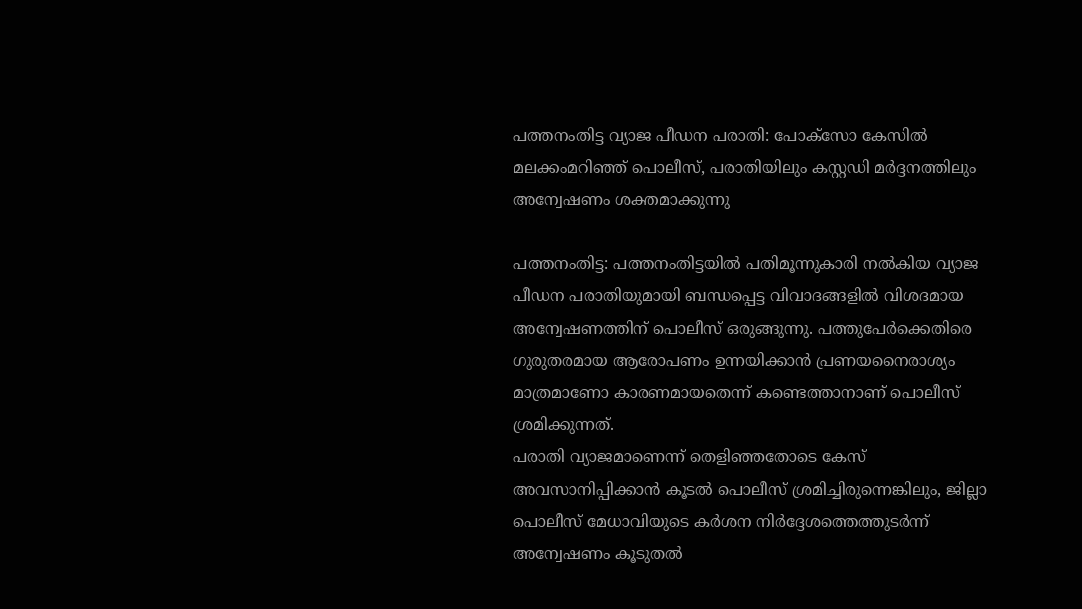പത്തനംതിട്ട വ്യാജ പീഡന പരാതി: പോക്സോ കേസിൽ മലക്കംമറിഞ്ഞ് പൊലീസ്, പരാതിയിലും കസ്റ്റഡി മർദ്ദനത്തിലും അന്വേഷണം ശക്തമാക്കുന്നു

പത്തനംതിട്ട: പത്തനംതിട്ടയിൽ പതിമൂന്നുകാരി നൽകിയ വ്യാജ പീഡന പരാതിയുമായി ബന്ധപ്പെട്ട വിവാദങ്ങളിൽ വിശദമായ അന്വേഷണത്തിന് പൊലീസ് ഒരുങ്ങുന്നു. പത്തുപേർക്കെതിരെ ഗുരുതരമായ ആരോപണം ഉന്നയിക്കാൻ പ്രണയനൈരാശ്യം മാത്രമാണോ കാരണമായതെന്ന് കണ്ടെത്താനാണ് പൊലീസ് ശ്രമിക്കുന്നത്.
പരാതി വ്യാജമാണെന്ന് തെളിഞ്ഞതോടെ കേസ് അവസാനിപ്പിക്കാൻ കൂടൽ പൊലീസ് ശ്രമിച്ചിരുന്നെങ്കിലും, ജില്ലാ പൊലീസ് മേധാവിയുടെ കർശന നിർദ്ദേശത്തെത്തുടർന്ന് അന്വേഷണം കൂടുതൽ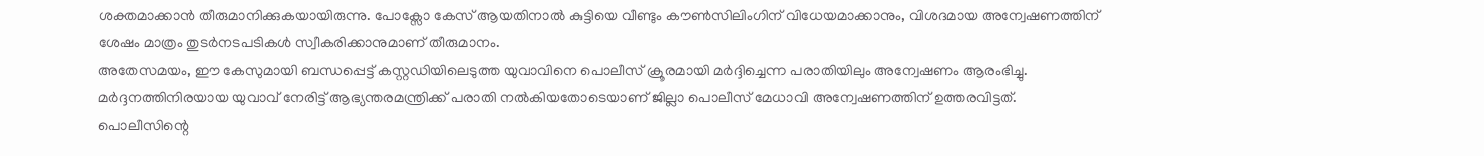ശക്തമാക്കാൻ തീരുമാനിക്കുകയായിരുന്നു. പോക്സോ കേസ് ആയതിനാൽ കുട്ടിയെ വീണ്ടും കൗൺസിലിംഗിന് വിധേയമാക്കാനും, വിശദമായ അന്വേഷണത്തിന് ശേഷം മാത്രം തുടർനടപടികൾ സ്വീകരിക്കാനുമാണ് തീരുമാനം.
അതേസമയം, ഈ കേസുമായി ബന്ധപ്പെട്ട് കസ്റ്റഡിയിലെടുത്ത യുവാവിനെ പൊലീസ് ക്രൂരമായി മർദ്ദിച്ചെന്ന പരാതിയിലും അന്വേഷണം ആരംഭിച്ചു. മർദ്ദനത്തിനിരയായ യുവാവ് നേരിട്ട് ആഭ്യന്തരമന്ത്രിക്ക് പരാതി നൽകിയതോടെയാണ് ജില്ലാ പൊലീസ് മേധാവി അന്വേഷണത്തിന് ഉത്തരവിട്ടത്.
പൊലീസിന്റെ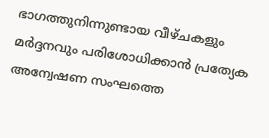ഭാഗത്തുനിന്നുണ്ടായ വീഴ്ചകളും മർദ്ദനവും പരിശോധിക്കാൻ പ്രത്യേക അന്വേഷണ സംഘത്തെ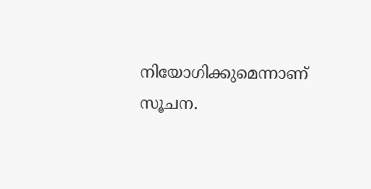നിയോഗിക്കുമെന്നാണ് സൂചന.